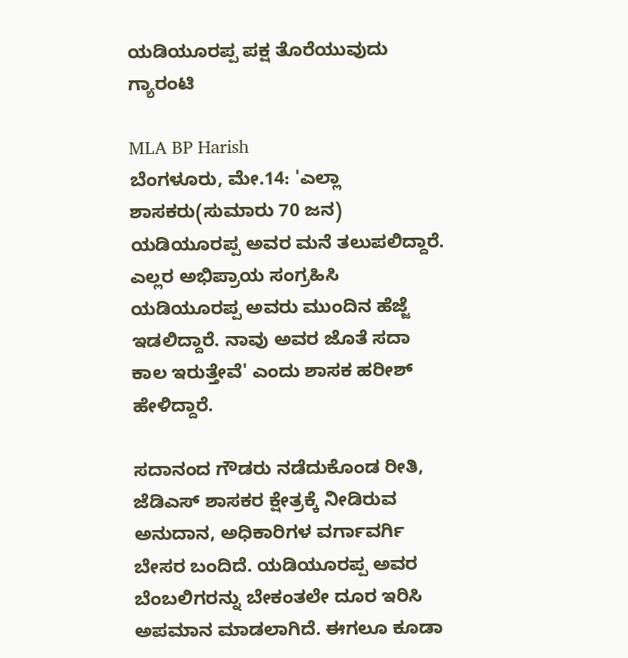ಯಡಿಯೂರಪ್ಪ ಪಕ್ಷ ತೊರೆಯುವುದು ಗ್ಯಾರಂಟಿ

MLA BP Harish
ಬೆಂಗಳೂರು, ಮೇ.14: 'ಎಲ್ಲಾ ಶಾಸಕರು(ಸುಮಾರು 70 ಜನ) ಯಡಿಯೂರಪ್ಪ ಅವರ ಮನೆ ತಲುಪಲಿದ್ದಾರೆ. ಎಲ್ಲರ ಅಭಿಪ್ರಾಯ ಸಂಗ್ರಹಿಸಿ ಯಡಿಯೂರಪ್ಪ ಅವರು ಮುಂದಿನ ಹೆಜ್ಜೆ ಇಡಲಿದ್ದಾರೆ. ನಾವು ಅವರ ಜೊತೆ ಸದಾ ಕಾಲ ಇರುತ್ತೇವೆ' ಎಂದು ಶಾಸಕ ಹರೀಶ್ ಹೇಳಿದ್ದಾರೆ.

ಸದಾನಂದ ಗೌಡರು ನಡೆದುಕೊಂಡ ರೀತಿ, ಜೆಡಿಎಸ್ ಶಾಸಕರ ಕ್ಷೇತ್ರಕ್ಕೆ ನೀಡಿರುವ ಅನುದಾನ, ಅಧಿಕಾರಿಗಳ ವರ್ಗಾವರ್ಗಿ ಬೇಸರ ಬಂದಿದೆ. ಯಡಿಯೂರಪ್ಪ ಅವರ ಬೆಂಬಲಿಗರನ್ನು ಬೇಕಂತಲೇ ದೂರ ಇರಿಸಿ ಅಪಮಾನ ಮಾಡಲಾಗಿದೆ. ಈಗಲೂ ಕೂಡಾ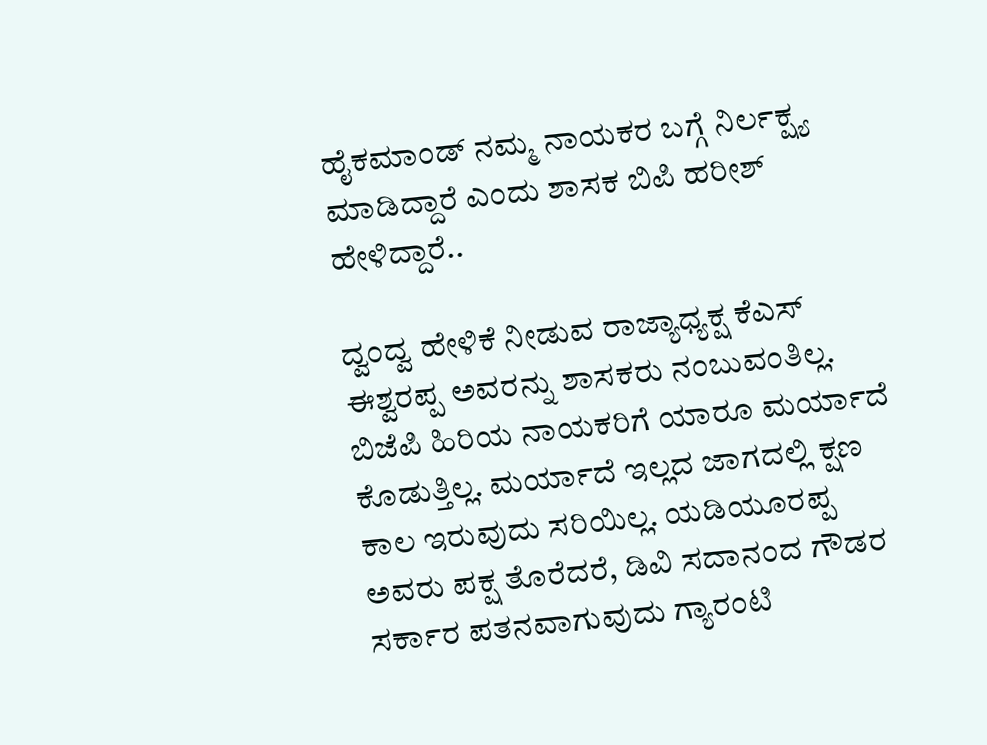ಹೈಕಮಾಂಡ್ ನಮ್ಮ ನಾಯಕರ ಬಗ್ಗೆ ನಿರ್ಲಕ್ಷ್ಯ ಮಾಡಿದ್ದಾರೆ ಎಂದು ಶಾಸಕ ಬಿಪಿ ಹರೀಶ್ ಹೇಳಿದ್ದಾರೆ..

ದ್ವಂದ್ವ ಹೇಳಿಕೆ ನೀಡುವ ರಾಜ್ಯಾಧ್ಯಕ್ಷ ಕೆಎಸ್ ಈಶ್ವರಪ್ಪ ಅವರನ್ನು ಶಾಸಕರು ನಂಬುವಂತಿಲ್ಲ. ಬಿಜೆಪಿ ಹಿರಿಯ ನಾಯಕರಿಗೆ ಯಾರೂ ಮರ್ಯಾದೆ ಕೊಡುತ್ತಿಲ್ಲ. ಮರ್ಯಾದೆ ಇಲ್ಲದ ಜಾಗದಲ್ಲಿ ಕ್ಷಣ ಕಾಲ ಇರುವುದು ಸರಿಯಿಲ್ಲ. ಯಡಿಯೂರಪ್ಪ ಅವರು ಪಕ್ಷ ತೊರೆದರೆ, ಡಿವಿ ಸದಾನಂದ ಗೌಡರ ಸರ್ಕಾರ ಪತನವಾಗುವುದು ಗ್ಯಾರಂಟಿ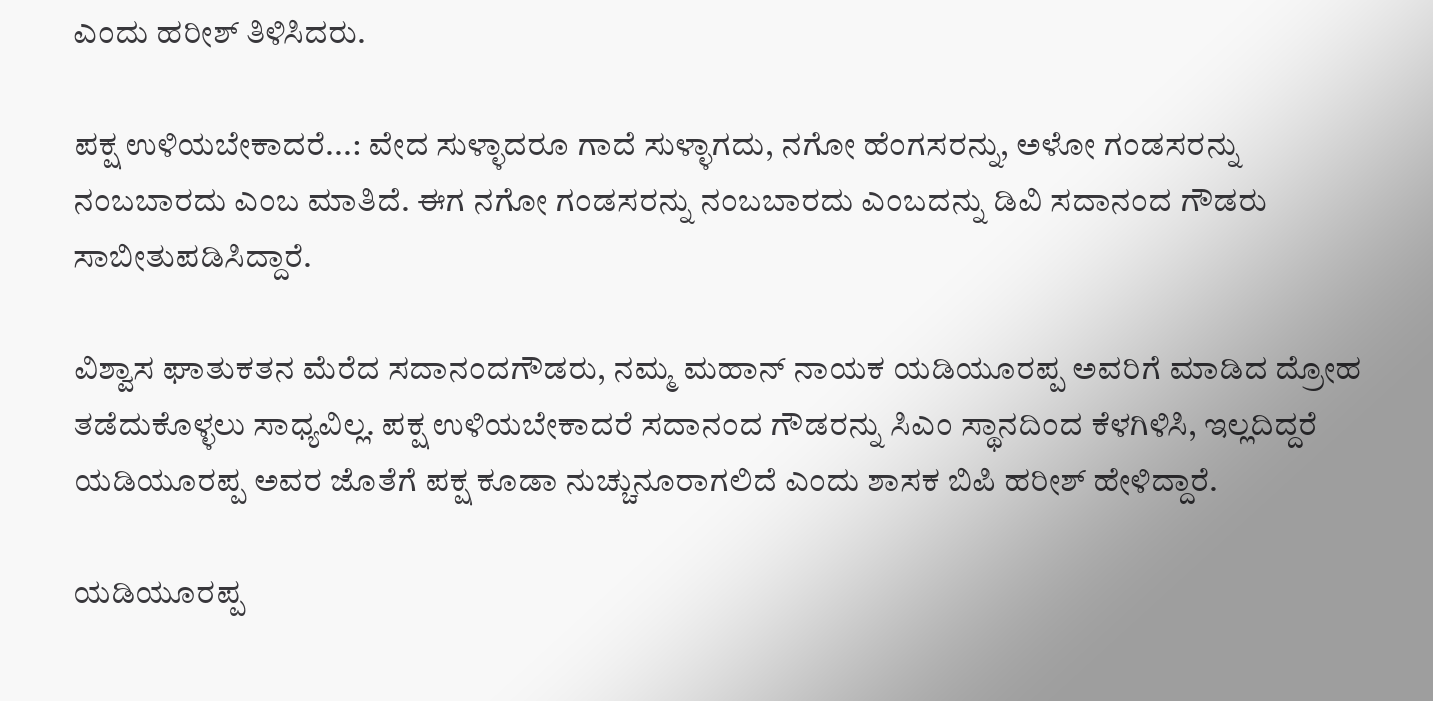ಎಂದು ಹರೀಶ್ ತಿಳಿಸಿದರು.

ಪಕ್ಷ ಉಳಿಯಬೇಕಾದರೆ...: ವೇದ ಸುಳ್ಳಾದರೂ ಗಾದೆ ಸುಳ್ಳಾಗದು, ನಗೋ ಹೆಂಗಸರನ್ನು, ಅಳೋ ಗಂಡಸರನ್ನು ನಂಬಬಾರದು ಎಂಬ ಮಾತಿದೆ. ಈಗ ನಗೋ ಗಂಡಸರನ್ನು ನಂಬಬಾರದು ಎಂಬದನ್ನು ಡಿವಿ ಸದಾನಂದ ಗೌಡರು ಸಾಬೀತುಪಡಿಸಿದ್ದಾರೆ.

ವಿಶ್ವಾಸ ಘಾತುಕತನ ಮೆರೆದ ಸದಾನಂದಗೌಡರು, ನಮ್ಮ ಮಹಾನ್ ನಾಯಕ ಯಡಿಯೂರಪ್ಪ ಅವರಿಗೆ ಮಾಡಿದ ದ್ರೋಹ ತಡೆದುಕೊಳ್ಳಲು ಸಾಧ್ಯವಿಲ್ಲ. ಪಕ್ಷ ಉಳಿಯಬೇಕಾದರೆ ಸದಾನಂದ ಗೌಡರನ್ನು ಸಿಎಂ ಸ್ಥಾನದಿಂದ ಕೆಳಗಿಳಿಸಿ, ಇಲ್ಲದಿದ್ದರೆ ಯಡಿಯೂರಪ್ಪ ಅವರ ಜೊತೆಗೆ ಪಕ್ಷ ಕೂಡಾ ನುಚ್ಚುನೂರಾಗಲಿದೆ ಎಂದು ಶಾಸಕ ಬಿಪಿ ಹರೀಶ್ ಹೇಳಿದ್ದಾರೆ.

ಯಡಿಯೂರಪ್ಪ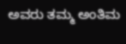ಅವರು ತಮ್ಮ ಅಂತಿಮ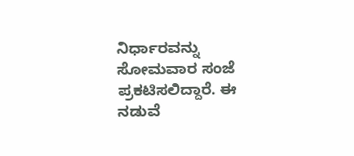ನಿರ್ಧಾರವನ್ನು ಸೋಮವಾರ ಸಂಜೆ ಪ್ರಕಟಿಸಲಿದ್ದಾರೆ. ಈ ನಡುವೆ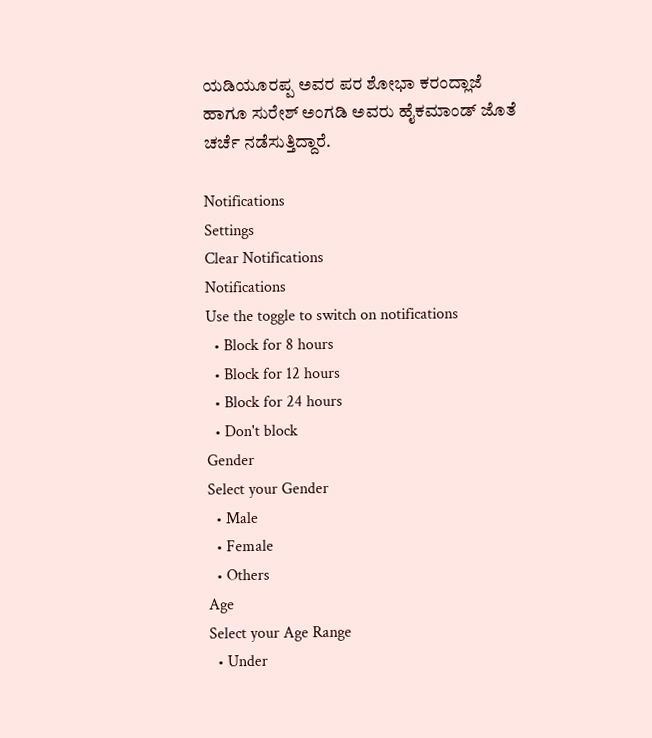ಯಡಿಯೂರಪ್ಪ ಅವರ ಪರ ಶೋಭಾ ಕರಂದ್ಲಾಜೆ ಹಾಗೂ ಸುರೇಶ್ ಅಂಗಡಿ ಅವರು ಹೈಕಮಾಂಡ್ ಜೊತೆ ಚರ್ಚೆ ನಡೆಸುತ್ತಿದ್ದಾರೆ.

Notifications
Settings
Clear Notifications
Notifications
Use the toggle to switch on notifications
  • Block for 8 hours
  • Block for 12 hours
  • Block for 24 hours
  • Don't block
Gender
Select your Gender
  • Male
  • Female
  • Others
Age
Select your Age Range
  • Under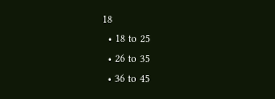18
  • 18 to 25
  • 26 to 35
  • 36 to 45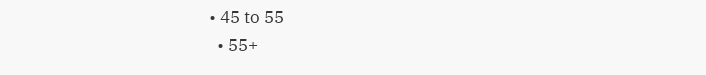• 45 to 55
  • 55+